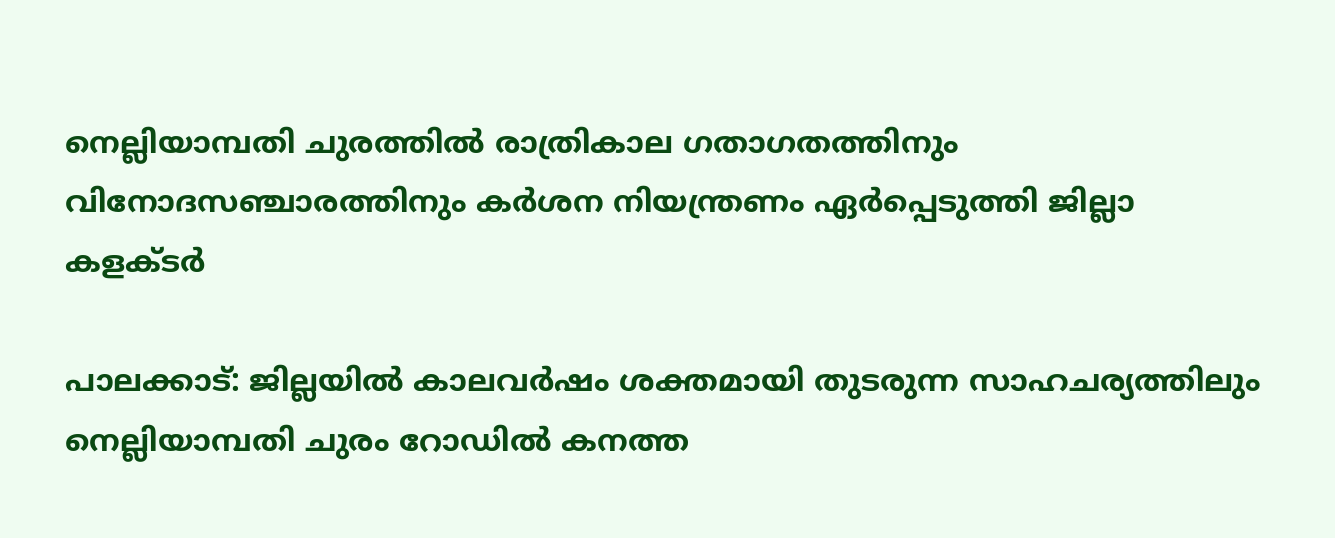നെല്ലിയാമ്പതി ചുരത്തിൽ രാത്രികാല ഗതാഗതത്തിനും വിനോദസഞ്ചാരത്തിനും കർശന നിയന്ത്രണം ഏർപ്പെടുത്തി ജില്ലാ കളക്ടർ

പാലക്കാട്: ജില്ലയിൽ കാലവർഷം ശക്തമായി തുടരുന്ന സാഹചര്യത്തിലും നെല്ലിയാമ്പതി ചുരം റോഡിൽ കനത്ത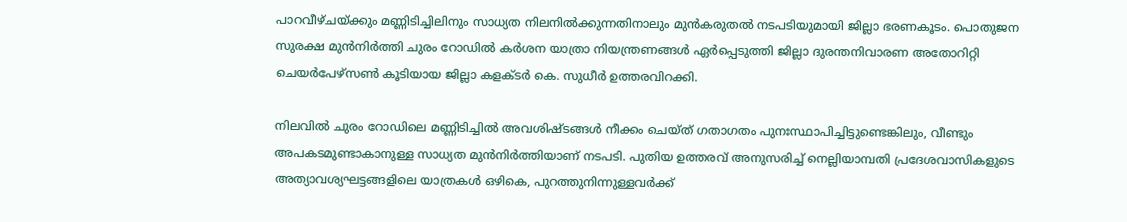പാറവീഴ്ചയ്ക്കും മണ്ണിടിച്ചിലിനും സാധ്യത നിലനിൽക്കുന്നതിനാലും മുൻകരുതൽ നടപടിയുമായി ജില്ലാ ഭരണകൂടം. പൊതുജന സുരക്ഷ മുൻനിർത്തി ചുരം റോഡിൽ കർശന യാത്രാ നിയന്ത്രണങ്ങൾ ഏർപ്പെടുത്തി ജില്ലാ ദുരന്തനിവാരണ അതോറിറ്റി ചെയർപേഴ്‌സൺ കൂടിയായ ജില്ലാ കളക്ടർ കെ. സുധീർ ഉത്തരവിറക്കി.

നിലവിൽ ചുരം റോഡിലെ മണ്ണിടിച്ചിൽ അവശിഷ്ടങ്ങൾ നീക്കം ചെയ്ത് ഗതാഗതം പുനഃസ്ഥാപിച്ചിട്ടുണ്ടെങ്കിലും, വീണ്ടും അപകടമുണ്ടാകാനുള്ള സാധ്യത മുൻനിർത്തിയാണ് നടപടി. പുതിയ ഉത്തരവ് അനുസരിച്ച് നെല്ലിയാമ്പതി പ്രദേശവാസികളുടെ അത്യാവശ്യഘട്ടങ്ങളിലെ യാത്രകൾ ഒഴികെ, പുറത്തുനിന്നുള്ളവർക്ക്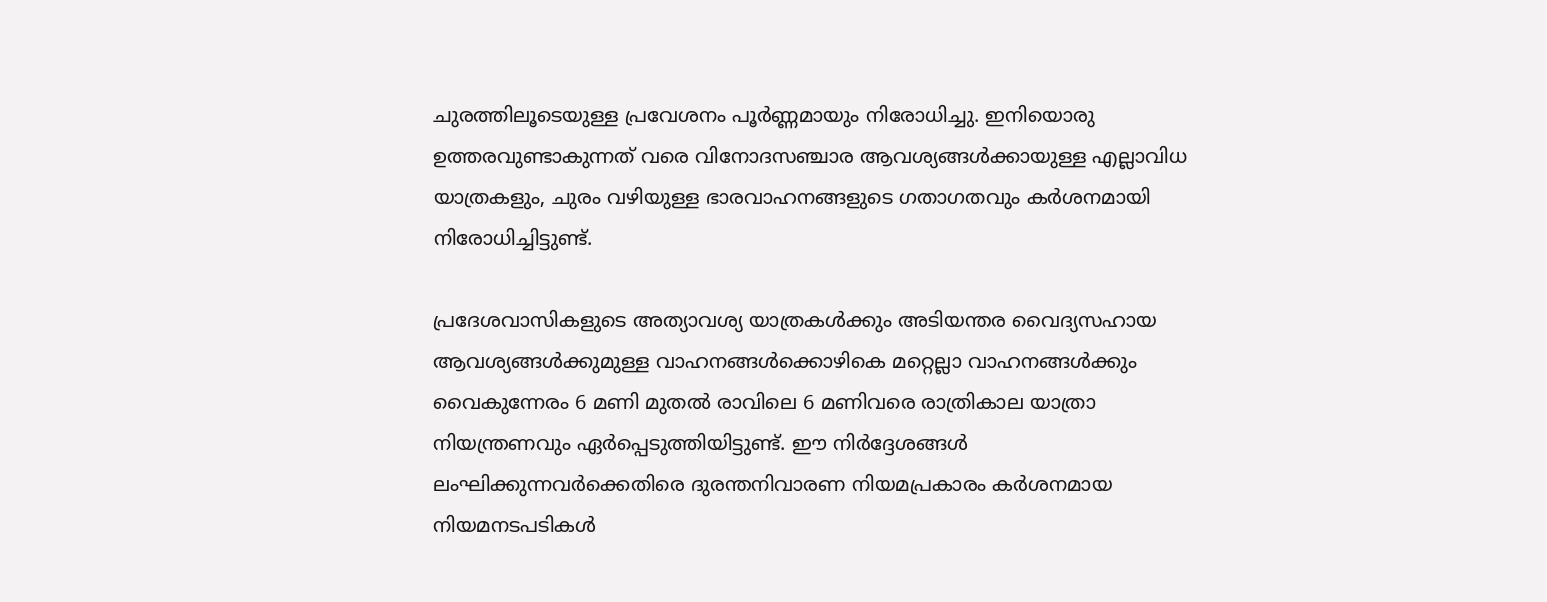ചുരത്തിലൂടെയുള്ള പ്രവേശനം പൂർണ്ണമായും നിരോധിച്ചു. ഇനിയൊരു ഉത്തരവുണ്ടാകുന്നത് വരെ വിനോദസഞ്ചാര ആവശ്യങ്ങൾക്കായുള്ള എല്ലാവിധ യാത്രകളും, ചുരം വഴിയുള്ള ഭാരവാഹനങ്ങളുടെ ഗതാഗതവും കർശനമായി നിരോധിച്ചിട്ടുണ്ട്.

പ്രദേശവാസികളുടെ അത്യാവശ്യ യാത്രകൾക്കും അടിയന്തര വൈദ്യസഹായ ആവശ്യങ്ങൾക്കുമുള്ള വാഹനങ്ങൾക്കൊഴികെ മറ്റെല്ലാ വാഹനങ്ങൾക്കും വൈകുന്നേരം 6 മണി മുതൽ രാവിലെ 6 മണിവരെ രാത്രികാല യാത്രാ നിയന്ത്രണവും ഏർപ്പെടുത്തിയിട്ടുണ്ട്. ഈ നിർദ്ദേശങ്ങൾ ലംഘിക്കുന്നവർക്കെതിരെ ദുരന്തനിവാരണ നിയമപ്രകാരം കർശനമായ നിയമനടപടികൾ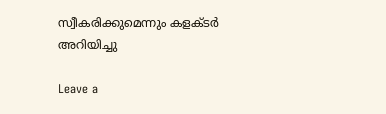സ്വീകരിക്കുമെന്നും കളക്ടർ അറിയിച്ചു

Leave a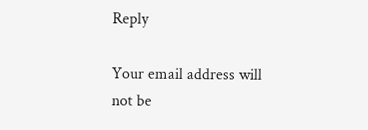Reply

Your email address will not be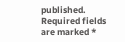published. Required fields are marked *